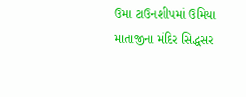ઉમા ટાઉનશીપમાં ઉમિયા માતાજીના મંદિર સિદ્ધસર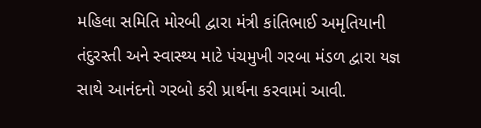મહિલા સમિતિ મોરબી દ્વારા મંત્રી કાંતિભાઈ અમૃતિયાની તંદુરસ્તી અને સ્વાસ્થ્ય માટે પંચમુખી ગરબા મંડળ દ્વારા યજ્ઞ સાથે આનંદનો ગરબો કરી પ્રાર્થના કરવામાં આવી.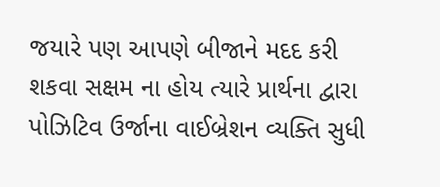જયારે પણ આપણે બીજાને મદદ કરી શકવા સક્ષમ ના હોય ત્યારે પ્રાર્થના દ્વારા પોઝિટિવ ઉર્જાના વાઈબ્રેશન વ્યક્તિ સુધી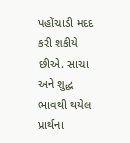પહોંચાડી મદદ કરી શકીયે છીએ. સાચા અને શુદ્ધ ભાવથી થયેલ પ્રાર્થના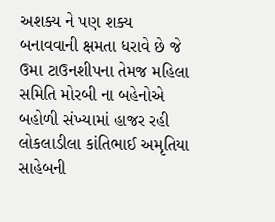અશક્ય ને પણ શક્ય બનાવવાની ક્ષમતા ધરાવે છે જે ઉમા ટાઉનશીપના તેમજ મહિલા સમિતિ મોરબી ના બહેનોએ બહોળી સંખ્યામાં હાજર રહી લોકલાડીલા કાંતિભાઈ અમૃતિયા સાહેબની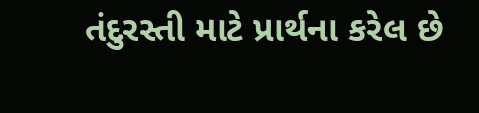તંદુરસ્તી માટે પ્રાર્થના કરેલ છે